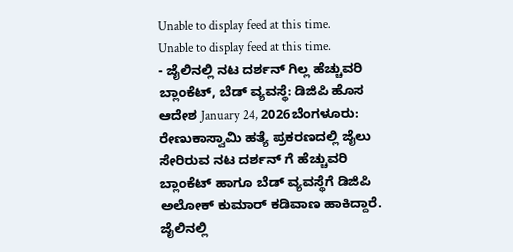Unable to display feed at this time.
Unable to display feed at this time.
- ಜೈಲಿನಲ್ಲಿ ನಟ ದರ್ಶನ್ ಗಿಲ್ಲ ಹೆಚ್ಚುವರಿ ಬ್ಲಾಂಕೆಟ್, ಬೆಡ್ ವ್ಯವಸ್ಥೆ: ಡಿಜಿಪಿ ಹೊಸ ಆದೇಶ January 24, 2026ಬೆಂಗಳೂರು: ರೇಣುಕಾಸ್ವಾಮಿ ಹತ್ಯೆ ಪ್ರಕರಣದಲ್ಲಿ ಜೈಲು ಸೇರಿರುವ ನಟ ದರ್ಶನ್ ಗೆ ಹೆಚ್ಚುವರಿ ಬ್ಲಾಂಕೆಟ್ ಹಾಗೂ ಬೆಡ್ ವ್ಯವಸ್ಥೆಗೆ ಡಿಜಿಪಿ ಅಲೋಕ್ ಕುಮಾರ್ ಕಡಿವಾಣ ಹಾಕಿದ್ದಾರೆ. ಜೈಲಿನಲ್ಲಿ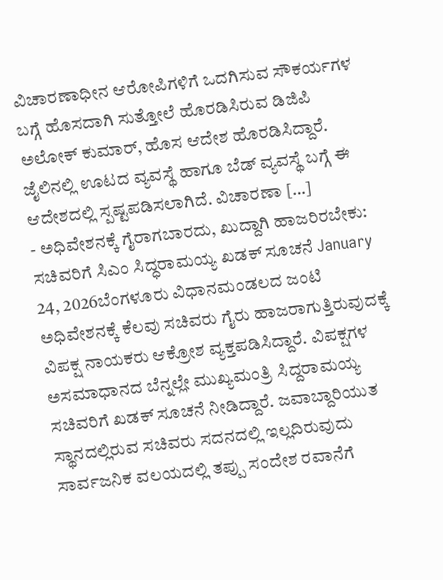ವಿಚಾರಣಾಧೀನ ಆರೋಪಿಗಳಿಗೆ ಒದಗಿಸುವ ಸೌಕರ್ಯಗಳ ಬಗ್ಗೆ ಹೊಸದಾಗಿ ಸುತ್ತೋಲೆ ಹೊರಡಿಸಿರುವ ಡಿಜಿಪಿ ಅಲೋಕ್ ಕುಮಾರ್, ಹೊಸ ಆದೇಶ ಹೊರಡಿಸಿದ್ದಾರೆ. ಜೈಲಿನಲ್ಲಿ ಊಟದ ವ್ಯವಸ್ಥೆ ಹಾಗೂ ಬೆಡ್ ವ್ಯವಸ್ಥೆ ಬಗ್ಗೆ ಈ ಆದೇಶದಲ್ಲಿ ಸ್ಪಷ್ಟಪಡಿಸಲಾಗಿದೆ. ವಿಚಾರಣಾ […]
- ಅಧಿವೇಶನಕ್ಕೆ ಗೈರಾಗಬಾರದು, ಖುದ್ದಾಗಿ ಹಾಜರಿರಬೇಕು: ಸಚಿವರಿಗೆ ಸಿಎಂ ಸಿದ್ಧರಾಮಯ್ಯ ಖಡಕ್ ಸೂಚನೆ January 24, 2026ಬೆಂಗಳೂರು ವಿಧಾನಮಂಡಲದ ಜಂಟಿ ಅಧಿವೇಶನಕ್ಕೆ ಕೆಲವು ಸಚಿವರು ಗೈರು ಹಾಜರಾಗುತ್ತಿರುವುದಕ್ಕೆ ವಿಪಕ್ಷ ನಾಯಕರು ಆಕ್ರೋಶ ವ್ಯಕ್ತಪಡಿಸಿದ್ದಾರೆ. ವಿಪಕ್ಷಗಳ ಅಸಮಾಧಾನದ ಬೆನ್ನಲ್ಲೇ ಮುಖ್ಯಮಂತ್ರಿ ಸಿದ್ದರಾಮಯ್ಯ ಸಚಿವರಿಗೆ ಖಡಕ್ ಸೂಚನೆ ನೀಡಿದ್ದಾರೆ. ಜವಾಬ್ದಾರಿಯುತ ಸ್ಥಾನದಲ್ಲಿರುವ ಸಚಿವರು ಸದನದಲ್ಲಿ ಇಲ್ಲದಿರುವುದು ಸಾರ್ವಜನಿಕ ವಲಯದಲ್ಲಿ ತಪ್ಪು ಸಂದೇಶ ರವಾನೆಗೆ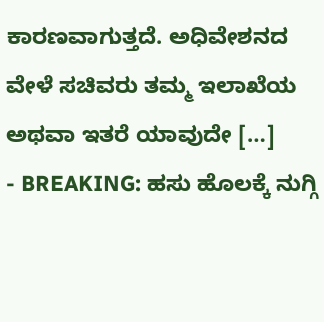ಕಾರಣವಾಗುತ್ತದೆ. ಅಧಿವೇಶನದ ವೇಳೆ ಸಚಿವರು ತಮ್ಮ ಇಲಾಖೆಯ ಅಥವಾ ಇತರೆ ಯಾವುದೇ […]
- BREAKING: ಹಸು ಹೊಲಕ್ಕೆ ನುಗ್ಗಿ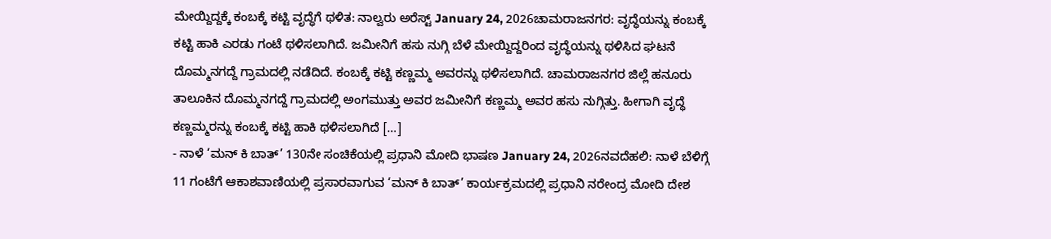ಮೇಯ್ದಿದ್ದಕ್ಕೆ ಕಂಬಕ್ಕೆ ಕಟ್ಟಿ ವೃದ್ಧೆಗೆ ಥಳಿತ: ನಾಲ್ವರು ಅರೆಸ್ಟ್ January 24, 2026ಚಾಮರಾಜನಗರ: ವೃದ್ಧೆಯನ್ನು ಕಂಬಕ್ಕೆ ಕಟ್ಟಿ ಹಾಕಿ ಎರಡು ಗಂಟೆ ಥಳಿಸಲಾಗಿದೆ. ಜಮೀನಿಗೆ ಹಸು ನುಗ್ಗಿ ಬೆಳೆ ಮೇಯ್ದಿದ್ದರಿಂದ ವೃದ್ಧೆಯನ್ನು ಥಳಿಸಿದ ಘಟನೆ ದೊಮ್ಮನಗದ್ದೆ ಗ್ರಾಮದಲ್ಲಿ ನಡೆದಿದೆ. ಕಂಬಕ್ಕೆ ಕಟ್ಟಿ ಕಣ್ಣಮ್ಮ ಅವರನ್ನು ಥಳಿಸಲಾಗಿದೆ. ಚಾಮರಾಜನಗರ ಜಿಲ್ಲೆ ಹನೂರು ತಾಲೂಕಿನ ದೊಮ್ಮನಗದ್ದೆ ಗ್ರಾಮದಲ್ಲಿ ಅಂಗಮುತ್ತು ಅವರ ಜಮೀನಿಗೆ ಕಣ್ಣಮ್ಮ ಅವರ ಹಸು ನುಗ್ಗಿತ್ತು. ಹೀಗಾಗಿ ವೃದ್ಧೆ ಕಣ್ಣಮ್ಮರನ್ನು ಕಂಬಕ್ಕೆ ಕಟ್ಟಿ ಹಾಕಿ ಥಳಿಸಲಾಗಿದೆ […]
- ನಾಳೆ ‘ಮನ್ ಕಿ ಬಾತ್’ 130ನೇ ಸಂಚಿಕೆಯಲ್ಲಿ ಪ್ರಧಾನಿ ಮೋದಿ ಭಾಷಣ January 24, 2026ನವದೆಹಲಿ: ನಾಳೆ ಬೆಳಿಗ್ಗೆ 11 ಗಂಟೆಗೆ ಆಕಾಶವಾಣಿಯಲ್ಲಿ ಪ್ರಸಾರವಾಗುವ ‘ಮನ್ ಕಿ ಬಾತ್’ ಕಾರ್ಯಕ್ರಮದಲ್ಲಿ ಪ್ರಧಾನಿ ನರೇಂದ್ರ ಮೋದಿ ದೇಶ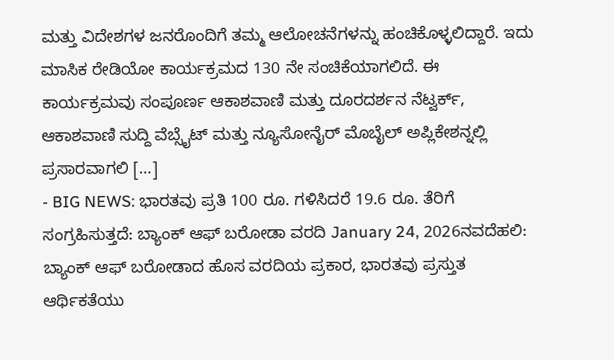ಮತ್ತು ವಿದೇಶಗಳ ಜನರೊಂದಿಗೆ ತಮ್ಮ ಆಲೋಚನೆಗಳನ್ನು ಹಂಚಿಕೊಳ್ಳಲಿದ್ದಾರೆ. ಇದು ಮಾಸಿಕ ರೇಡಿಯೋ ಕಾರ್ಯಕ್ರಮದ 130 ನೇ ಸಂಚಿಕೆಯಾಗಲಿದೆ. ಈ ಕಾರ್ಯಕ್ರಮವು ಸಂಪೂರ್ಣ ಆಕಾಶವಾಣಿ ಮತ್ತು ದೂರದರ್ಶನ ನೆಟ್ವರ್ಕ್, ಆಕಾಶವಾಣಿ ಸುದ್ದಿ ವೆಬ್ಸೈಟ್ ಮತ್ತು ನ್ಯೂಸೋನೈರ್ ಮೊಬೈಲ್ ಅಪ್ಲಿಕೇಶನ್ನಲ್ಲಿ ಪ್ರಸಾರವಾಗಲಿ […]
- BIG NEWS: ಭಾರತವು ಪ್ರತಿ 100 ರೂ. ಗಳಿಸಿದರೆ 19.6 ರೂ. ತೆರಿಗೆ ಸಂಗ್ರಹಿಸುತ್ತದೆ: ಬ್ಯಾಂಕ್ ಆಫ್ ಬರೋಡಾ ವರದಿ January 24, 2026ನವದೆಹಲಿ: ಬ್ಯಾಂಕ್ ಆಫ್ ಬರೋಡಾದ ಹೊಸ ವರದಿಯ ಪ್ರಕಾರ, ಭಾರತವು ಪ್ರಸ್ತುತ ಆರ್ಥಿಕತೆಯು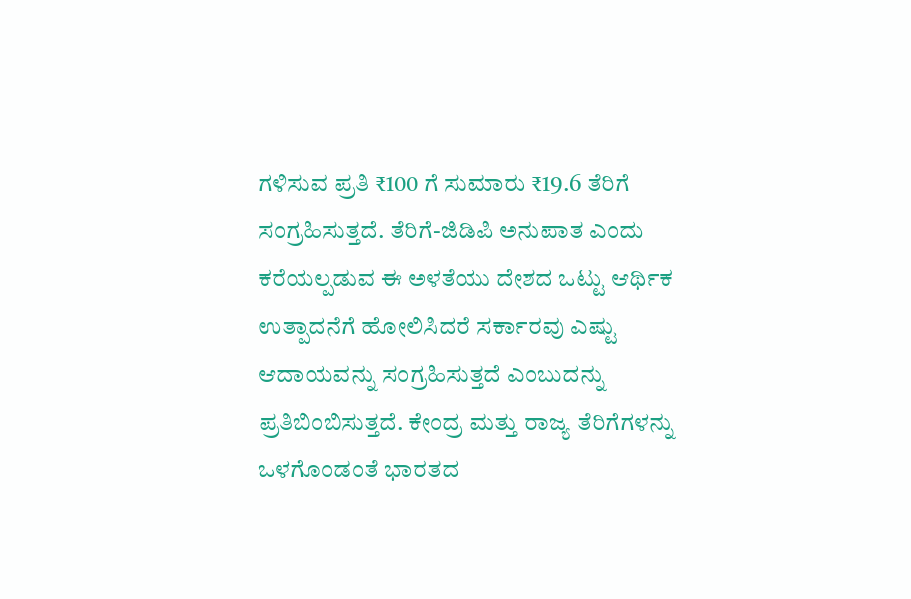ಗಳಿಸುವ ಪ್ರತಿ ₹100 ಗೆ ಸುಮಾರು ₹19.6 ತೆರಿಗೆ ಸಂಗ್ರಹಿಸುತ್ತದೆ. ತೆರಿಗೆ-ಜಿಡಿಪಿ ಅನುಪಾತ ಎಂದು ಕರೆಯಲ್ಪಡುವ ಈ ಅಳತೆಯು ದೇಶದ ಒಟ್ಟು ಆರ್ಥಿಕ ಉತ್ಪಾದನೆಗೆ ಹೋಲಿಸಿದರೆ ಸರ್ಕಾರವು ಎಷ್ಟು ಆದಾಯವನ್ನು ಸಂಗ್ರಹಿಸುತ್ತದೆ ಎಂಬುದನ್ನು ಪ್ರತಿಬಿಂಬಿಸುತ್ತದೆ. ಕೇಂದ್ರ ಮತ್ತು ರಾಜ್ಯ ತೆರಿಗೆಗಳನ್ನು ಒಳಗೊಂಡಂತೆ ಭಾರತದ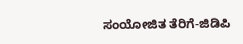ಸಂಯೋಜಿತ ತೆರಿಗೆ-ಜಿಡಿಪಿ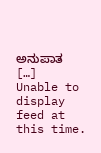ಅನುಪಾತ […]
Unable to display feed at this time.